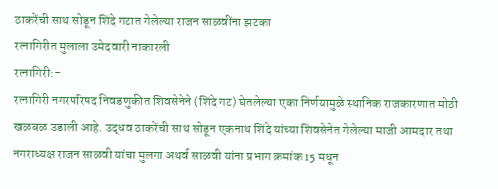ठाकरेंची साथ सोडून शिंदे गटात गेलेल्या राजन साळवींना झटका
रत्नागिरीत मुलाला उमेदवारी नाकारली
रत्नागिरी:-
रत्नागिरी नगरपरिषद निवडणुकीत शिवसेनेने (शिंदे गट) घेतलेल्या एका निर्णयामुळे स्थानिक राजकारणात मोठी खळबळ उडाली आहे. उद्धव ठाकरेंची साथ सोडून एकनाथ शिंदे यांच्या शिवसेनेत गेलेल्या माजी आमदार तथा नगराध्यक्ष राजन साळवी यांचा मुलगा अथर्व साळवी यांना प्रभाग क्रमांक 15 मधून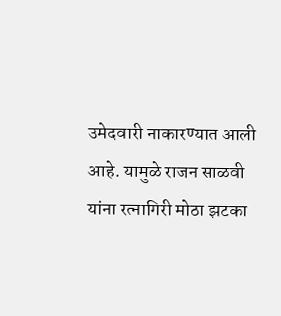उमेदवारी नाकारण्यात आली आहे. यामुळे राजन साळवी यांना रत्नागिरी मोठा झटका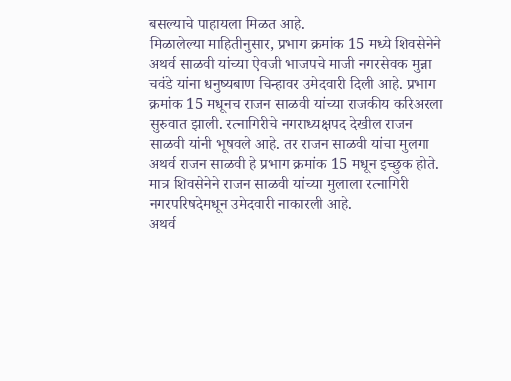बसल्याचे पाहायला मिळत आहे.
मिळालेल्या माहितीनुसार, प्रभाग क्रमांक 15 मध्ये शिवसेनेने अथर्व साळवी यांच्या ऐवजी भाजपचे माजी नगरसेवक मुन्ना चवंडे यांना धनुष्यबाण चिन्हावर उमेदवारी दिली आहे. प्रभाग क्रमांक 15 मधूनच राजन साळवी यांच्या राजकीय करिअरला सुरुवात झाली. रत्नागिरीचे नगराध्यक्षपद देखील राजन साळवी यांनी भूषवले आहे. तर राजन साळवी यांचा मुलगा अथर्व राजन साळवी हे प्रभाग क्रमांक 15 मधून इच्छुक होते. मात्र शिवसेनेने राजन साळवी यांच्या मुलाला रत्नागिरी नगरपरिषदेमधून उमेदवारी नाकारली आहे.
अथर्व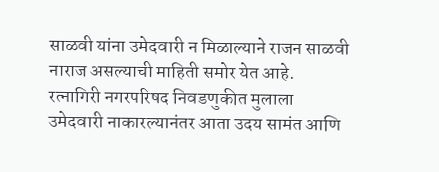साळवी यांना उमेदवारी न मिळाल्याने राजन साळवी नाराज असल्याची माहिती समोर येत आहे. रत्नागिरी नगरपरिषद निवडणुकीत मुलाला उमेदवारी नाकारल्यानंतर आता उदय सामंत आणि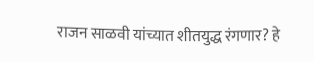राजन साळवी यांच्यात शीतयुद्ध रंगणार? हे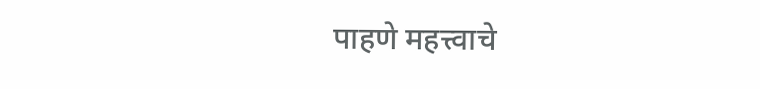पाहणे महत्त्वाचे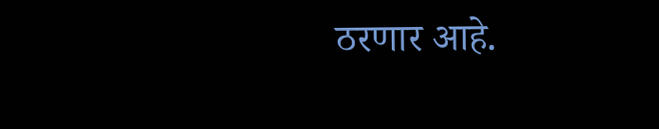ठरणार आहे.